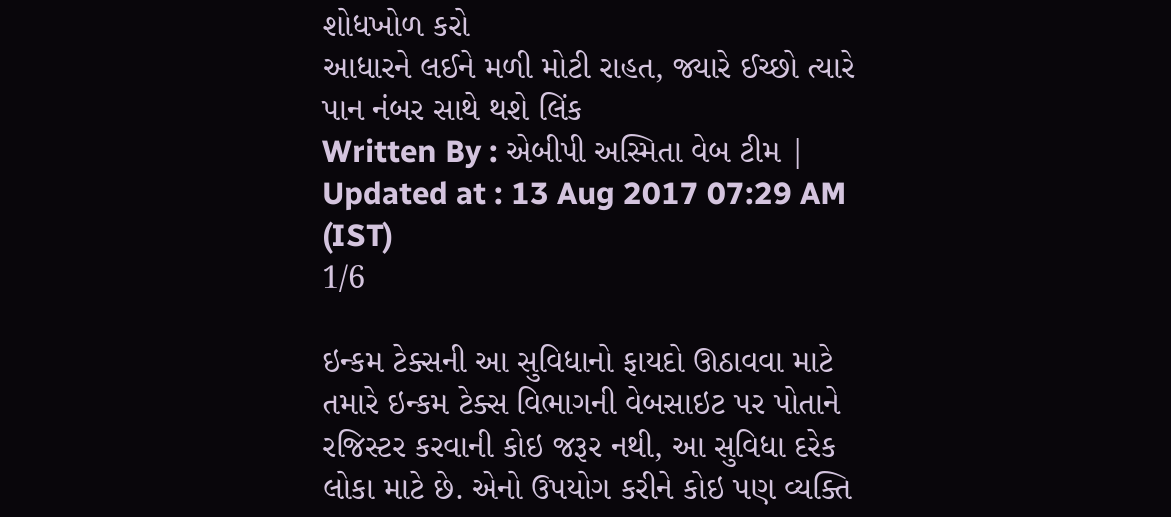શોધખોળ કરો
આધારને લઈને મળી મોટી રાહત, જ્યારે ઈચ્છો ત્યારે પાન નંબર સાથે થશે લિંક
Written By : એબીપી અસ્મિતા વેબ ટીમ | Updated at : 13 Aug 2017 07:29 AM (IST)
1/6

ઇન્કમ ટેક્સની આ સુવિધાનો ફાયદો ઊઠાવવા માટે તમારે ઇન્કમ ટેક્સ વિભાગની વેબસાઇટ પર પોતાને રજિસ્ટર કરવાની કોઇ જરૂર નથી, આ સુવિધા દરેક લોકા માટે છે. એનો ઉપયોગ કરીને કોઇ પણ વ્યક્તિ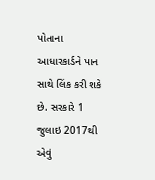પોતાના આધારકાર્ડને પાન સાથે લિંક કરી શકે છે. સરકારે 1 જુલાઇ 2017થી એવું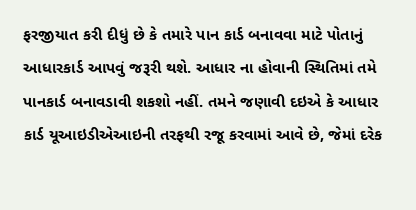ફરજીયાત કરી દીધું છે કે તમારે પાન કાર્ડ બનાવવા માટે પોતાનું આધારકાર્ડ આપવું જરૂરી થશે. આધાર ના હોવાની સ્થિતિમાં તમે પાનકાર્ડ બનાવડાવી શકશો નહીં. તમને જણાવી દઇએ કે આધાર કાર્ડ યૂઆઇડીએઆઇની તરફથી રજૂ કરવામાં આવે છે, જેમાં દરેક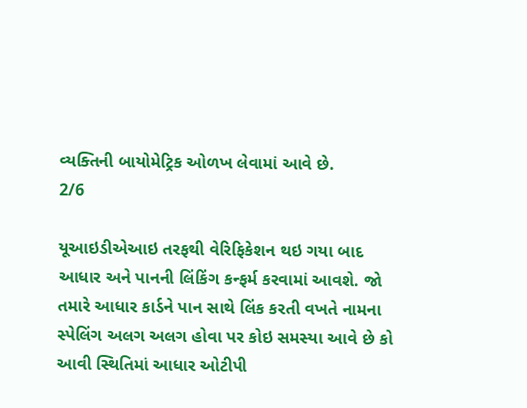વ્યક્તિની બાયોમેટ્રિક ઓળખ લેવામાં આવે છે.
2/6

યૂઆઇડીએઆઇ તરફથી વેરિફિકેશન થઇ ગયા બાદ આધાર અને પાનની લિંકિંગ કન્ફર્મ કરવામાં આવશે. જો તમારે આધાર કાર્ડને પાન સાથે લિંક કરતી વખતે નામના સ્પેલિંગ અલગ અલગ હોવા પર કોઇ સમસ્યા આવે છે કો આવી સ્થિતિમાં આધાર ઓટીપી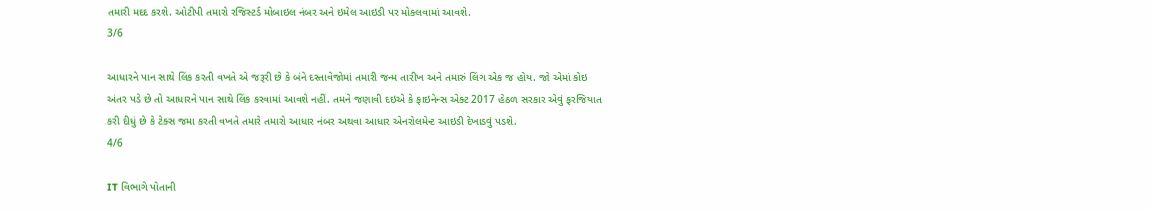તમારી મદદ કરશે. ઓટીપી તમારો રજિસ્ટર્ડ મોબાઇલ નંબર અને ઇમેલ આઇડી પર મોકલવામાં આવશે.
3/6

આધારને પાન સાથે લિંક કરતી વખતે એ જરૂરી છે કે બંને દસ્તાવેજોમાં તમારી જન્મ તારીખ અને તમારું લિંગ એક જ હોય. જો એમાં કોઇ અંતર પડે છે તો આધારને પાન સાથે લિંક કરવામાં આવશે નહીં. તમને જણાવી દઇએ કે ફાઇનેન્સ એક્ટ 2017 હેઠળ સરકાર એવું ફરજિયાત કરી દીધું છે કે ટેક્સ જમા કરતી વખતે તમારે તમારો આધાર નંબર અથવા આધાર એનરોલમેન્ટ આઇડી દેખાડવું પડશે.
4/6

IT વિભાગે પોતાની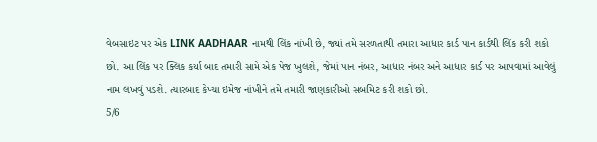વેબસાઇટ પર એક LINK AADHAAR નામથી લિંક નાંખી છે, જ્યાં તમે સરળતાથી તમારા આધાર કાર્ડ પાન કાર્ડથી લિંક કરી શકો છો. આ લિંક પર ક્લિક કર્યા બાદ તમારી સામે એક પેજ ખુલશે, જેમાં પાન નંબર, આધાર નંબર અને આધાર કાર્ડ પર આપવામાં આવેલું નામ લખવું પડશે. ત્યારબાદ કેપ્ચા ઇમેજ નાંખીને તમે તમારી જાણકારીઓ સબમિટ કરી શકો છો.
5/6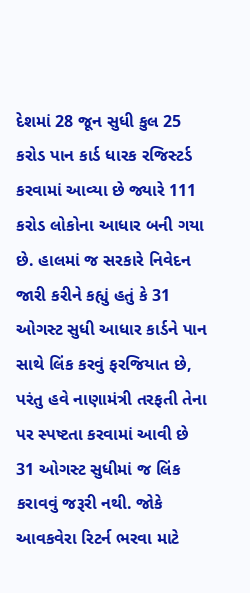દેશમાં 28 જૂન સુધી કુલ 25 કરોડ પાન કાર્ડ ધારક રજિસ્ટર્ડ કરવામાં આવ્યા છે જ્યારે 111 કરોડ લોકોના આધાર બની ગયા છે. હાલમાં જ સરકારે નિવેદન જારી કરીને કહ્યું હતું કે 31 ઓગસ્ટ સુધી આધાર કાર્ડને પાન સાથે લિંક કરવું ફરજિયાત છે, પરંતુ હવે નાણામંત્રી તરફતી તેના પર સ્પષ્ટતા કરવામાં આવી છે 31 ઓગસ્ટ સુધીમાં જ લિંક કરાવવું જરૂરી નથી. જોકે આવકવેરા રિટર્ન ભરવા માટે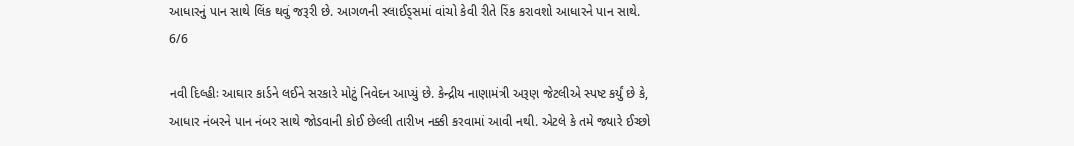આધારનું પાન સાથે લિંક થવું જરૂરી છે. આગળની સ્લાઈડ્સમાં વાંચો કેવી રીતે રિંક કરાવશો આધારને પાન સાથે.
6/6

નવી દિલ્હીઃ આઘાર કાર્ડને લઈને સરકારે મોટું નિવેદન આપ્યું છે. કેન્દ્રીય નાણામંત્રી અરૂણ જેટલીએ સ્પષ્ટ કર્યું છે કે, આધાર નંબરને પાન નંબર સાથે જોડવાની કોઈ છેલ્લી તારીખ નક્કી કરવામાં આવી નથી. એટલે કે તમે જ્યારે ઈચ્છો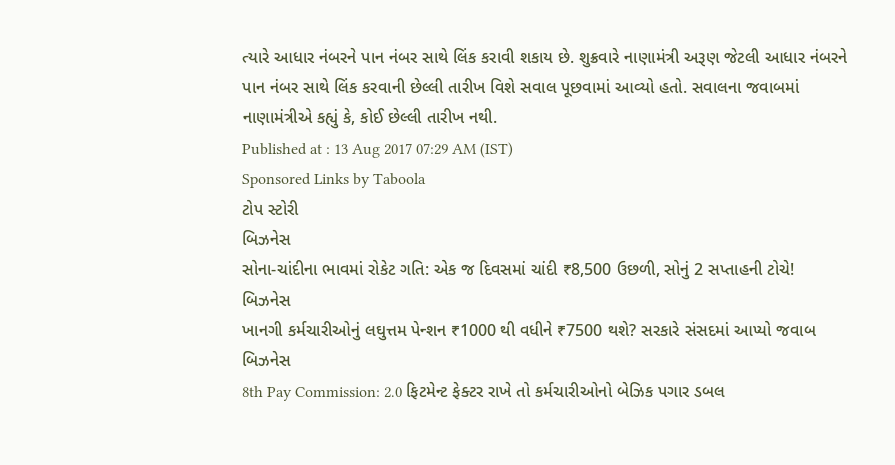ત્યારે આધાર નંબરને પાન નંબર સાથે લિંક કરાવી શકાય છે. શુક્રવારે નાણામંત્રી અરૂણ જેટલી આધાર નંબરને પાન નંબર સાથે લિંક કરવાની છેલ્લી તારીખ વિશે સવાલ પૂછવામાં આવ્યો હતો. સવાલના જવાબમાં નાણામંત્રીએ કહ્યું કે, કોઈ છેલ્લી તારીખ નથી.
Published at : 13 Aug 2017 07:29 AM (IST)
Sponsored Links by Taboola
ટોપ સ્ટોરી
બિઝનેસ
સોના-ચાંદીના ભાવમાં રોકેટ ગતિ: એક જ દિવસમાં ચાંદી ₹8,500 ઉછળી, સોનું 2 સપ્તાહની ટોચે!
બિઝનેસ
ખાનગી કર્મચારીઓનું લઘુત્તમ પેન્શન ₹1000 થી વધીને ₹7500 થશે? સરકારે સંસદમાં આપ્યો જવાબ
બિઝનેસ
8th Pay Commission: 2.0 ફિટમેન્ટ ફેક્ટર રાખે તો કર્મચારીઓનો બેઝિક પગાર ડબલ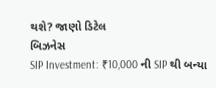થશે? જાણો ડિટેલ
બિઝનેસ
SIP Investment: ₹10,000 ની SIP થી બન્યા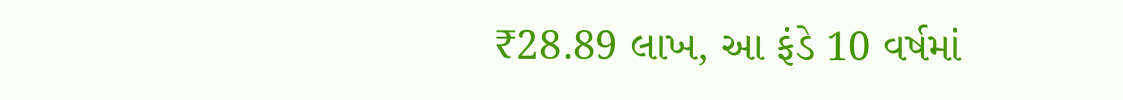₹28.89 લાખ, આ ફંડે 10 વર્ષમાં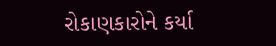રોકાણકારોને કર્યા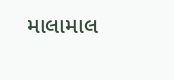માલામાલ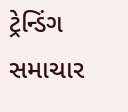ટ્રેન્ડિંગ સમાચાર